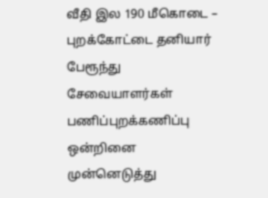வீதி இல 190 மீகொடை – புறக்கோட்டை தனியார் பேரூந்து சேவையாளர்கள் பணிப்புறக்கணிப்பு ஒன்றினை முன்னெடுத்து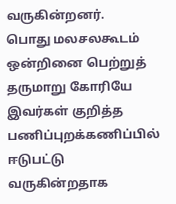வருகின்றனர்.
பொது மலசலகூடம் ஒன்றினை பெற்றுத் தருமாறு கோரியே இவர்கள் குறித்த பணிப்புறக்கணிப்பில் ஈடுபட்டு வருகின்றதாக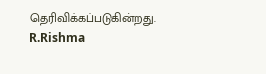தெரிவிக்கப்படுகின்றது.
R.Rishma